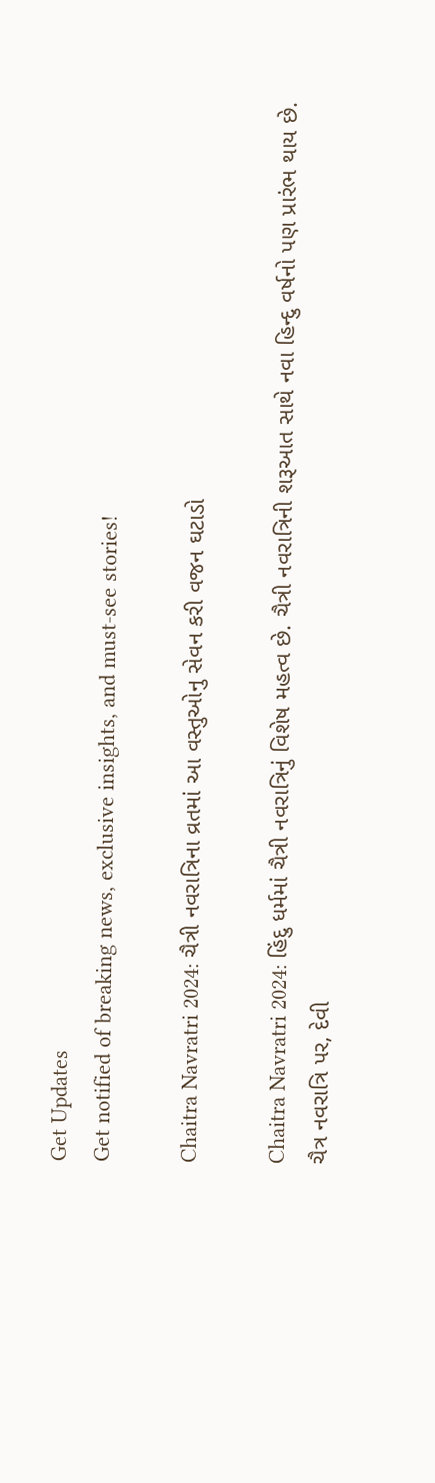Get Updates
Get notified of breaking news, exclusive insights, and must-see stories!

Chaitra Navratri 2024: ચૈત્રી નવરાત્રિના વ્રતમાં આ વસ્તુઓનુ સેવન કરી વજન ઘટાડો

Chaitra Navratri 2024: હિંદુ ધર્મમાં ચૈત્રી નવરાત્રિનું વિશેષ મહત્વ છે. ચૈત્રી નવરાત્રિની શરૂઆત સાથે નવા હિન્દુ વર્ષનો પણ પ્રારંભ થાય છે. ચૈત્ર નવરાત્રિ પર, દેવી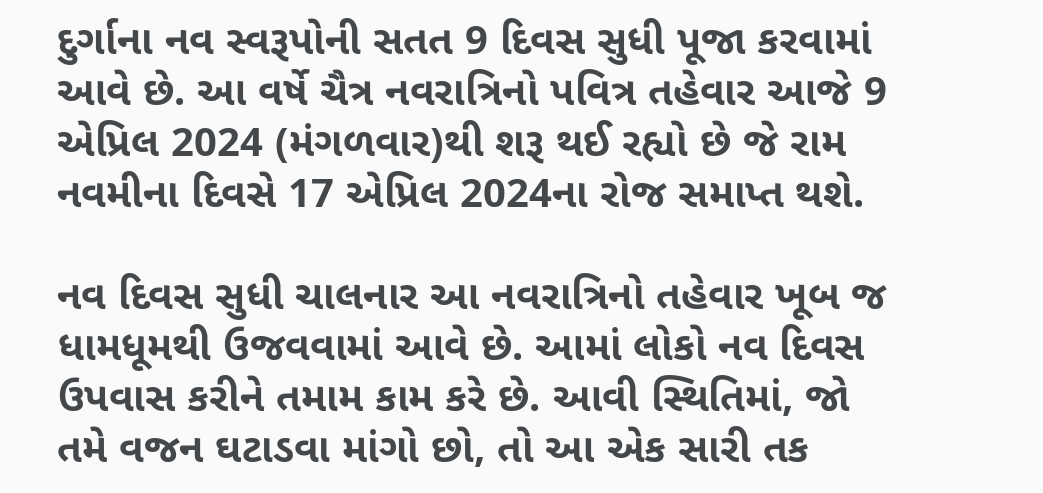દુર્ગાના નવ સ્વરૂપોની સતત 9 દિવસ સુધી પૂજા કરવામાં આવે છે. આ વર્ષે ચૈત્ર નવરાત્રિનો પવિત્ર તહેવાર આજે 9 એપ્રિલ 2024 (મંગળવાર)થી શરૂ થઈ રહ્યો છે જે રામ નવમીના દિવસે 17 એપ્રિલ 2024ના રોજ સમાપ્ત થશે.

નવ દિવસ સુધી ચાલનાર આ નવરાત્રિનો તહેવાર ખૂબ જ ધામધૂમથી ઉજવવામાં આવે છે. આમાં લોકો નવ દિવસ ઉપવાસ કરીને તમામ કામ કરે છે. આવી સ્થિતિમાં, જો તમે વજન ઘટાડવા માંગો છો, તો આ એક સારી તક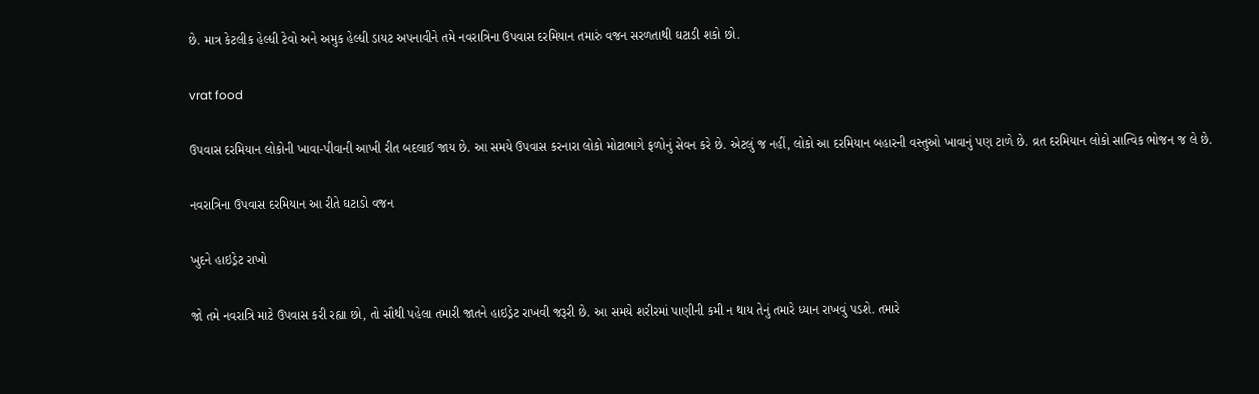છે. માત્ર કેટલીક હેલ્ધી ટેવો અને અમુક હેલ્ધી ડાયટ અપનાવીને તમે નવરાત્રિના ઉપવાસ દરમિયાન તમારું વજન સરળતાથી ઘટાડી શકો છો.

vrat food

ઉપવાસ દરમિયાન લોકોની ખાવા-પીવાની આખી રીત બદલાઈ જાય છે. આ સમયે ઉપવાસ કરનારા લોકો મોટાભાગે ફળોનું સેવન કરે છે. એટલું જ નહીં, લોકો આ દરમિયાન બહારની વસ્તુઓ ખાવાનું પણ ટાળે છે. વ્રત દરમિયાન લોકો સાત્વિક ભોજન જ લે છે.

નવરાત્રિના ઉપવાસ દરમિયાન આ રીતે ઘટાડો વજન

ખુદને હાઇડ્રેટ રાખો

જો તમે નવરાત્રિ માટે ઉપવાસ કરી રહ્યા છો, તો સૌથી પહેલા તમારી જાતને હાઇડ્રેટ રાખવી જરૂરી છે. આ સમયે શરીરમાં પાણીની કમી ન થાય તેનું તમારે ધ્યાન રાખવું પડશે. તમારે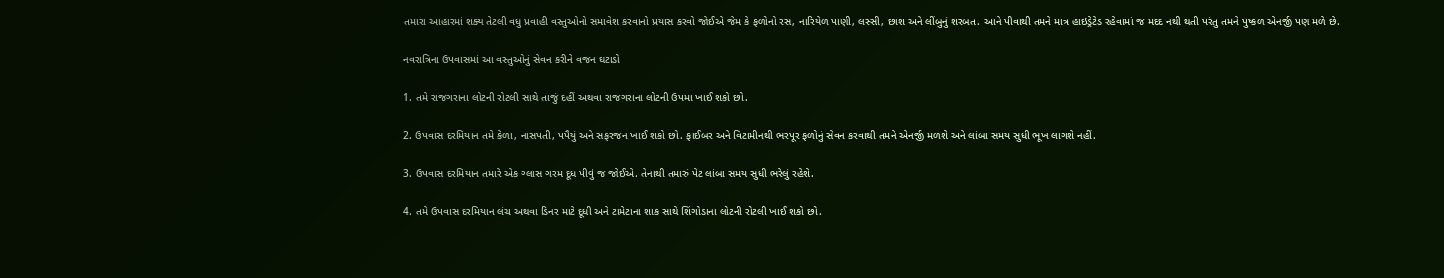તમારા આહારમાં શક્ય તેટલી વધુ પ્રવાહી વસ્તુઓનો સમાવેશ કરવાનો પ્રયાસ કરવો જોઈએ જેમ કે ફળોનો રસ, નારિયેળ પાણી, લસ્સી, છાશ અને લીંબુનું શરબત. આને પીવાથી તમને માત્ર હાઇડ્રેટેડ રહેવામાં જ મદદ નથી થતી પરંતુ તમને પુષ્કળ એનર્જી પણ મળે છે.

નવરાત્રિના ઉપવાસમાં આ વસ્તુઓનું સેવન કરીને વજન ઘટાડો

1. તમે રાજગરાના લોટની રોટલી સાથે તાજું દહીં અથવા રાજગરાના લોટની ઉપમા ખાઈ શકો છો.

2. ઉપવાસ દરમિયાન તમે કેળા, નાસપતી, પપૈયું અને સફરજન ખાઈ શકો છો. ફાઈબર અને વિટામીનથી ભરપૂર ફળોનું સેવન કરવાથી તમને એનર્જી મળશે અને લાંબા સમય સુધી ભૂખ લાગશે નહીં.

3. ઉપવાસ દરમિયાન તમારે એક ગ્લાસ ગરમ દૂધ પીવું જ જોઈએ. તેનાથી તમારું પેટ લાંબા સમય સુધી ભરેલું રહેશે.

4. તમે ઉપવાસ દરમિયાન લંચ અથવા ડિનર માટે દૂધી અને ટામેટાના શાક સાથે શિંગોડાના લોટની રોટલી ખાઈ શકો છો.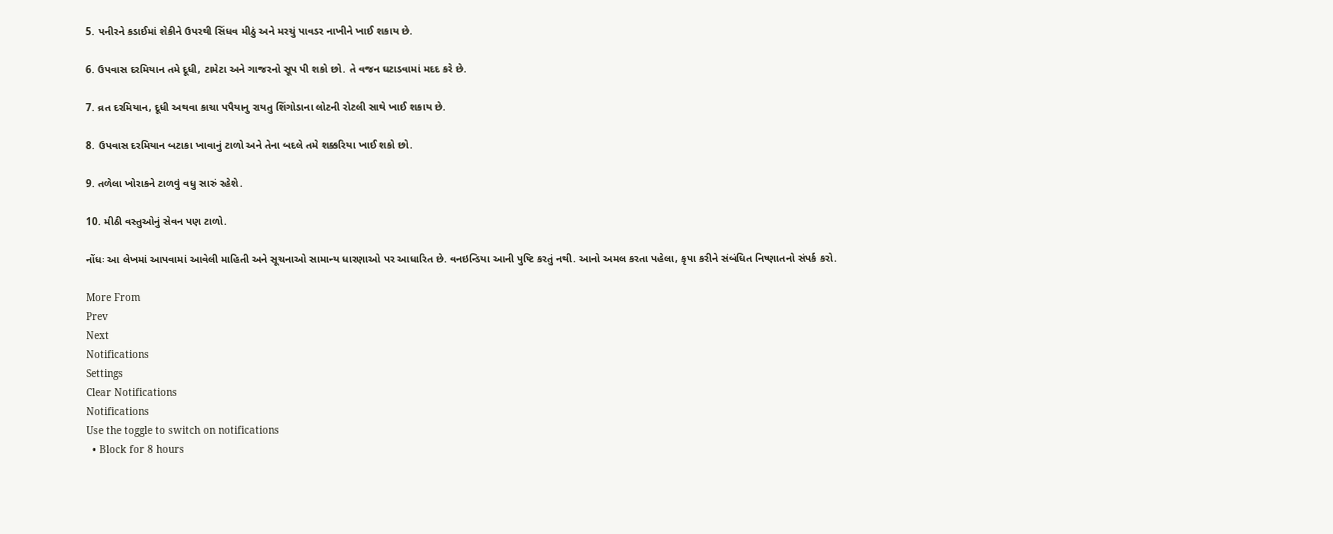5. પનીરને કડાઈમાં શેકીને ઉપરથી સિંધવ મીઠું અને મરચું પાવડર નાખીને ખાઈ શકાય છે.

6. ઉપવાસ દરમિયાન તમે દૂધી, ટામેટા અને ગાજરનો સૂપ પી શકો છો. તે વજન ઘટાડવામાં મદદ કરે છે.

7. વ્રત દરમિયાન, દૂધી અથવા કાચા પપૈયાનુ રાયતુ શિંગોડાના લોટની રોટલી સાથે ખાઈ શકાય છે.

8. ઉપવાસ દરમિયાન બટાકા ખાવાનું ટાળો અને તેના બદલે તમે શક્કરિયા ખાઈ શકો છો.

9. તળેલા ખોરાકને ટાળવું વધુ સારું રહેશે.

10. મીઠી વસ્તુઓનું સેવન પણ ટાળો.

નોંધઃ આ લેખમાં આપવામાં આવેલી માહિતી અને સૂચનાઓ સામાન્ય ધારણાઓ પર આધારિત છે. વનઇન્ડિયા આની પુષ્ટિ કરતું નથી. આનો અમલ કરતા પહેલા, કૃપા કરીને સંબંધિત નિષ્ણાતનો સંપર્ક કરો.

More From
Prev
Next
Notifications
Settings
Clear Notifications
Notifications
Use the toggle to switch on notifications
  • Block for 8 hours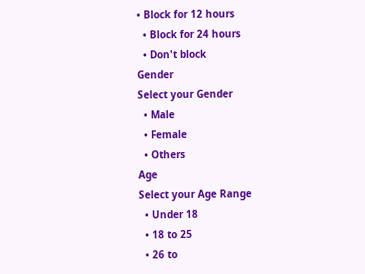• Block for 12 hours
  • Block for 24 hours
  • Don't block
Gender
Select your Gender
  • Male
  • Female
  • Others
Age
Select your Age Range
  • Under 18
  • 18 to 25
  • 26 to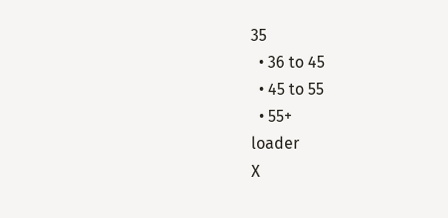35
  • 36 to 45
  • 45 to 55
  • 55+
loader
X